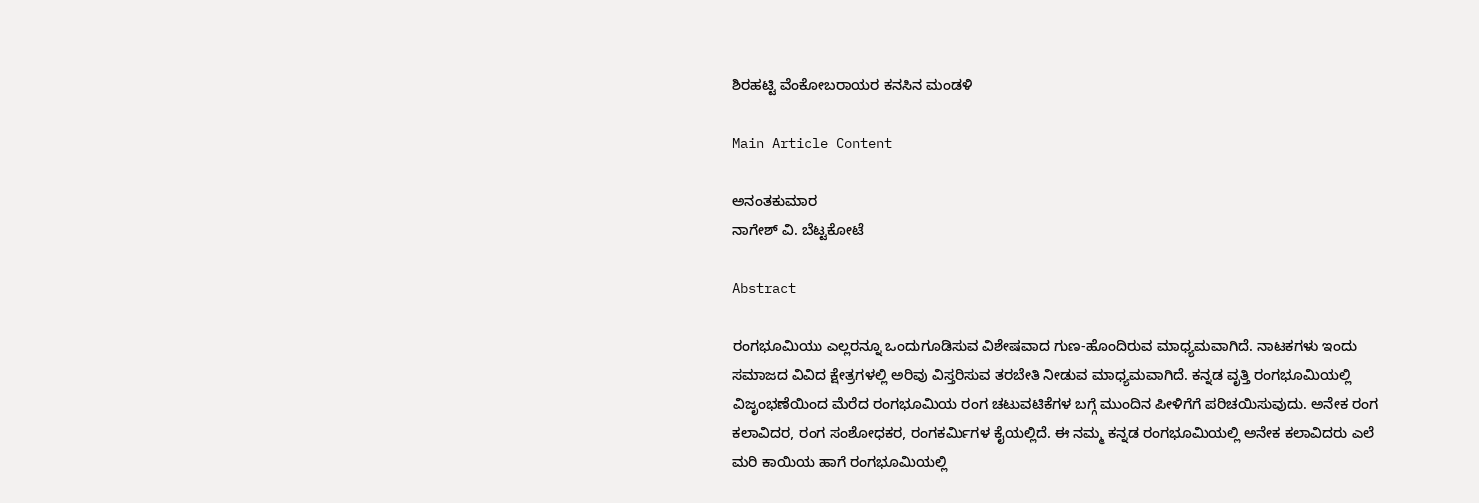ಶಿರಹಟ್ಟಿ ವೆಂಕೋಬರಾಯರ ಕನಸಿನ ಮಂಡಳಿ

Main Article Content

ಅನಂತಕುಮಾರ
ನಾಗೇಶ್ ವಿ. ಬೆಟ್ಟಕೋಟೆ

Abstract

ರಂಗಭೂಮಿಯು ಎಲ್ಲರನ್ನೂ ಒಂದುಗೂಡಿಸುವ ವಿಶೇಷವಾದ ಗುಣ-ಹೊಂದಿರುವ ಮಾಧ್ಯಮವಾಗಿದೆ. ನಾಟಕಗಳು ಇಂದು ಸಮಾಜದ ವಿವಿದ ಕ್ಷೇತ್ರಗಳಲ್ಲಿ ಅರಿವು ವಿಸ್ತರಿಸುವ ತರಬೇತಿ ನೀಡುವ ಮಾಧ್ಯಮವಾಗಿದೆ. ಕನ್ನಡ ವೃತ್ತಿ ರಂಗಭೂಮಿಯಲ್ಲಿ ವಿಜೃಂಭಣೆಯಿಂದ ಮೆರೆದ ರಂಗಭೂಮಿಯ ರಂಗ ಚಟುವಟಿಕೆಗಳ ಬಗ್ಗೆ ಮುಂದಿನ ಪೀಳಿಗೆಗೆ ಪರಿಚಯಿಸುವುದು. ಅನೇಕ ರಂಗ ಕಲಾವಿದರ, ರಂಗ ಸಂಶೋಧಕರ, ರಂಗಕರ್ಮಿಗಳ ಕೈಯಲ್ಲಿದೆ. ಈ ನಮ್ಮ ಕನ್ನಡ ರಂಗಭೂಮಿಯಲ್ಲಿ ಅನೇಕ ಕಲಾವಿದರು ಎಲೆ ಮರಿ ಕಾಯಿಯ ಹಾಗೆ ರಂಗಭೂಮಿಯಲ್ಲಿ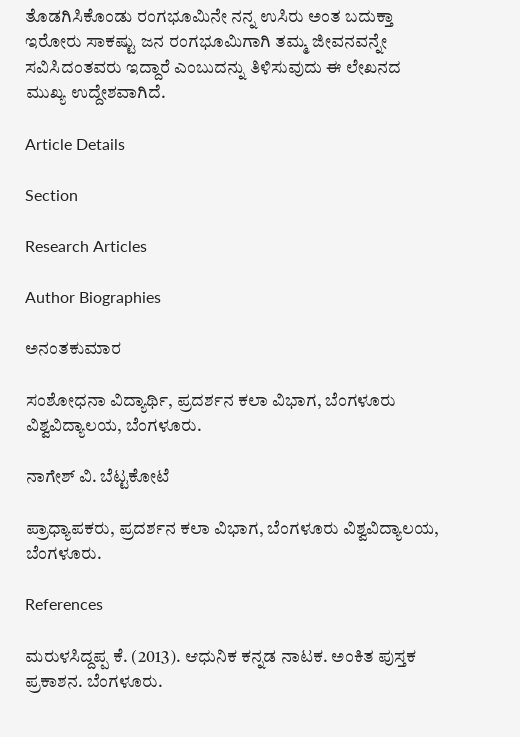ತೊಡಗಿಸಿಕೊಂಡು ರಂಗಭೂಮಿನೇ ನನ್ನ ಉಸಿರು ಅಂತ ಬದುಕ್ತಾ ಇರೋರು ಸಾಕಷ್ಟು ಜನ ರಂಗಭೂಮಿಗಾಗಿ ತಮ್ಮ ಜೀವನವನ್ನೇ ಸವಿಸಿದಂತವರು ಇದ್ದಾರೆ ಎಂಬುದನ್ನು ತಿಳಿಸುವುದು ಈ ಲೇಖನದ ಮುಖ್ಯ ಉದ್ದೇಶವಾಗಿದೆ.

Article Details

Section

Research Articles

Author Biographies

ಅನಂತಕುಮಾರ

ಸಂಶೋಧನಾ ವಿದ್ಯಾರ್ಥಿ, ಪ್ರದರ್ಶನ ಕಲಾ ವಿಭಾಗ, ಬೆಂಗಳೂರು ವಿಶ್ವವಿದ್ಯಾಲಯ, ಬೆಂಗಳೂರು.

ನಾಗೇಶ್ ವಿ. ಬೆಟ್ಟಕೋಟೆ

ಪ್ರಾಧ್ಯಾಪಕರು, ಪ್ರದರ್ಶನ ಕಲಾ ವಿಭಾಗ, ಬೆಂಗಳೂರು ವಿಶ್ವವಿದ್ಯಾಲಯ, ಬೆಂಗಳೂರು.

References

ಮರುಳಸಿದ್ದಪ್ಪ ಕೆ. (2013). ಆಧುನಿಕ ಕನ್ನಡ ನಾಟಕ. ಅಂಕಿತ ಪುಸ್ತಕ ಪ್ರಕಾಶನ. ಬೆಂಗಳೂರು.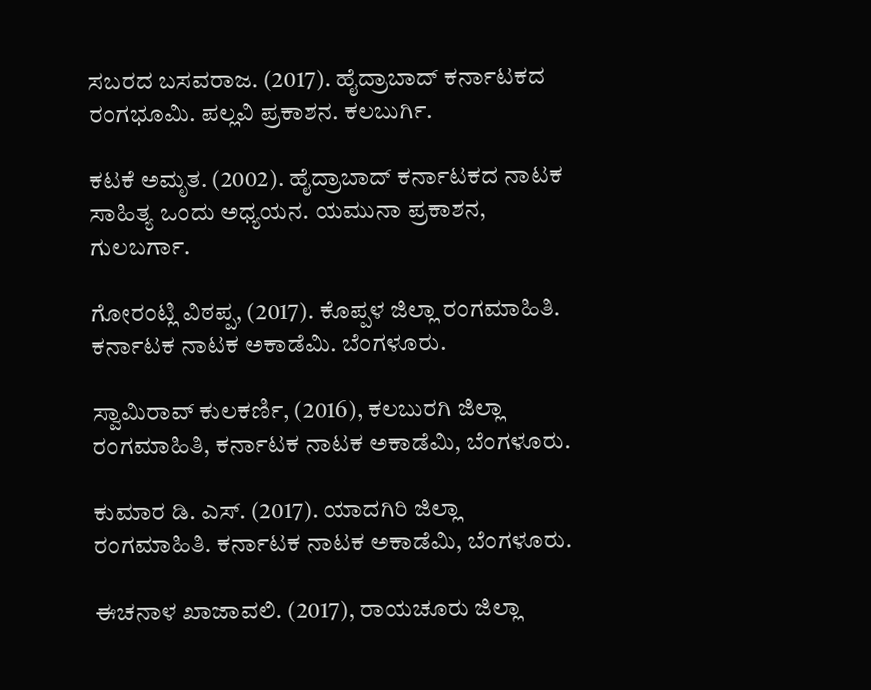ಸಬರದ ಬಸವರಾಜ. (2017). ಹೈದ್ರಾಬಾದ್ ಕರ್ನಾಟಕದ ರಂಗಭೂಮಿ. ಪಲ್ಲವಿ ಪ್ರಕಾಶನ. ಕಲಬುರ್ಗಿ.

ಕಟಕೆ ಅಮೃತ. (2002). ಹೈದ್ರಾಬಾದ್ ಕರ್ನಾಟಕದ ನಾಟಕ ಸಾಹಿತ್ಯ ಒಂದು ಅಧ್ಯಯನ. ಯಮುನಾ ಪ್ರಕಾಶನ, ಗುಲಬರ್ಗಾ.

ಗೋರಂಟ್ಲಿ ವಿಠಪ್ಪ, (2017). ಕೊಪ್ಪಳ ಜಿಲ್ಲಾ ರಂಗಮಾಹಿತಿ. ಕರ್ನಾಟಕ ನಾಟಕ ಅಕಾಡೆಮಿ. ಬೆಂಗಳೂರು.

ಸ್ವಾಮಿರಾವ್ ಕುಲಕರ್ಣಿ, (2016), ಕಲಬುರಗಿ ಜಿಲ್ಲಾ ರಂಗಮಾಹಿತಿ, ಕರ್ನಾಟಕ ನಾಟಕ ಅಕಾಡೆಮಿ, ಬೆಂಗಳೂರು.

ಕುಮಾರ ಡಿ. ಎಸ್. (2017). ಯಾದಗಿರಿ ಜಿಲ್ಲಾ ರಂಗಮಾಹಿತಿ. ಕರ್ನಾಟಕ ನಾಟಕ ಅಕಾಡೆಮಿ, ಬೆಂಗಳೂರು.

ಈಚನಾಳ ಖಾಜಾವಲಿ. (2017), ರಾಯಚೂರು ಜಿಲ್ಲಾ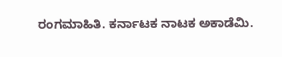ರಂಗಮಾಹಿತಿ. ಕರ್ನಾಟಕ ನಾಟಕ ಅಕಾಡೆಮಿ.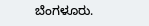ಬೆಂಗಳೂರು.